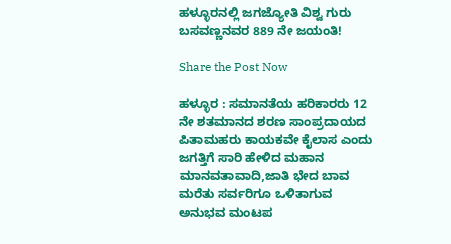ಹಳ್ಳೂರನಲ್ಲಿ ಜಗಜ್ಯೋತಿ ವಿಶ್ವ ಗುರು ಬಸವಣ್ಣನವರ 889 ನೇ ಜಯಂತಿ!

Share the Post Now

ಹಳ್ಳೂರ : ಸಮಾನತೆಯ ಹರಿಕಾರರು 12 ನೇ ಶತಮಾನದ ಶರಣ ಸಾಂಪ್ರದಾಯದ ಪಿತಾಮಹರು ಕಾಯಕವೇ ಕೈಲಾಸ ಎಂದು ಜಗತ್ತಿಗೆ ಸಾರಿ ಹೇಳಿದ ಮಹಾನ ಮಾನವತಾವಾದಿ,ಜಾತಿ ಭೇದ ಬಾವ ಮರೆತು ಸರ್ವರಿಗೂ ಒಳಿತಾಗುವ ಅನುಭವ ಮಂಟಪ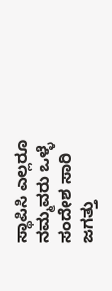ಸ್ಥಾಪಿಸಿ ಎಲ್ಲರೂ ನಮ್ಮವರು ಒಳ್ಳೆ ಸಂದೇಶ ಸಾರಿ ಜಗತ್ತು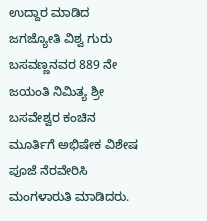ಉದ್ದಾರ ಮಾಡಿದ ಜಗಜ್ಯೋತಿ ವಿಶ್ವ ಗುರು ಬಸವಣ್ಣನವರ 889 ನೇ ಜಯಂತಿ ನಿಮಿತ್ಯ ಶ್ರೀ ಬಸವೇಶ್ವರ ಕಂಚಿನ ಮೂರ್ತಿಗೆ ಅಭಿಷೇಕ ವಿಶೇಷ ಪೂಜೆ ನೆರವೇರಿಸಿ ಮಂಗಳಾರುತಿ ಮಾಡಿದರು.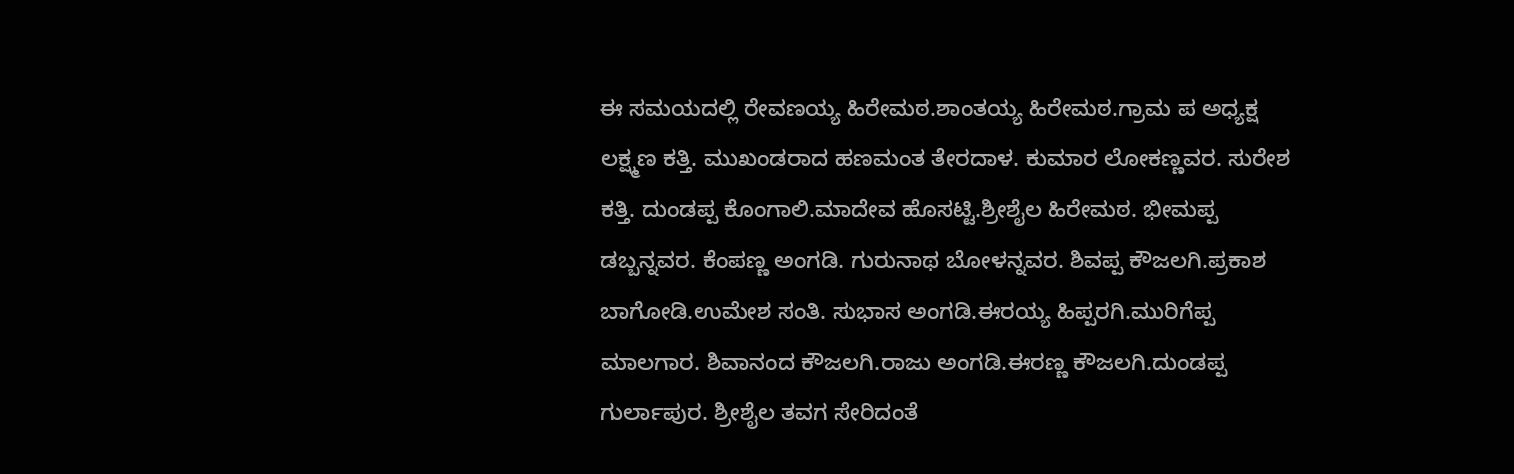ಈ ಸಮಯದಲ್ಲಿ ರೇವಣಯ್ಯ ಹಿರೇಮಠ.ಶಾಂತಯ್ಯ ಹಿರೇಮಠ.ಗ್ರಾಮ ಪ ಅಧ್ಯಕ್ಷ ಲಕ್ಷ್ಮಣ ಕತ್ತಿ. ಮುಖಂಡರಾದ ಹಣಮಂತ ತೇರದಾಳ. ಕುಮಾರ ಲೋಕಣ್ಣವರ. ಸುರೇಶ ಕತ್ತಿ. ದುಂಡಪ್ಪ ಕೊಂಗಾಲಿ.ಮಾದೇವ ಹೊಸಟ್ಟಿ.ಶ್ರೀಶೈಲ ಹಿರೇಮಠ. ಭೀಮಪ್ಪ ಡಬ್ಬನ್ನವರ. ಕೆಂಪಣ್ಣ ಅಂಗಡಿ. ಗುರುನಾಥ ಬೋಳನ್ನವರ. ಶಿವಪ್ಪ ಕೌಜಲಗಿ.ಪ್ರಕಾಶ ಬಾಗೋಡಿ.ಉಮೇಶ ಸಂತಿ. ಸುಭಾಸ ಅಂಗಡಿ.ಈರಯ್ಯ ಹಿಪ್ಪರಗಿ.ಮುರಿಗೆಪ್ಪ ಮಾಲಗಾರ. ಶಿವಾನಂದ ಕೌಜಲಗಿ.ರಾಜು ಅಂಗಡಿ.ಈರಣ್ಣ ಕೌಜಲಗಿ.ದುಂಡಪ್ಪ ಗುರ್ಲಾಪುರ. ಶ್ರೀಶೈಲ ತವಗ ಸೇರಿದಂತೆ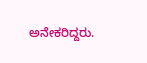ಅನೇಕರಿದ್ದರು.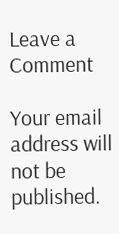Leave a Comment

Your email address will not be published.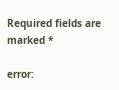Required fields are marked *

error: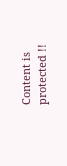Content is protected !!